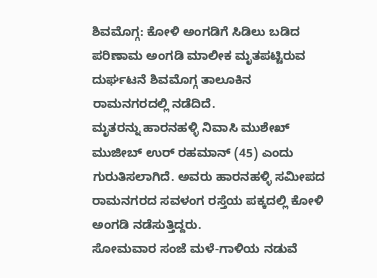ಶಿವಮೊಗ್ಗ: ಕೋಳಿ ಅಂಗಡಿಗೆ ಸಿಡಿಲು ಬಡಿದ ಪರಿಣಾಮ ಅಂಗಡಿ ಮಾಲೀಕ ಮೃತಪಟ್ಟಿರುವ ದುರ್ಘಟನೆ ಶಿವಮೊಗ್ಗ ತಾಲೂಕಿನ ರಾಮನಗರದಲ್ಲಿ ನಡೆದಿದೆ.
ಮೃತರನ್ನು ಹಾರನಹಳ್ಳಿ ನಿವಾಸಿ ಮುಶೇಖ್ ಮುಜೀಬ್ ಉರ್ ರಹಮಾನ್ (45) ಎಂದು ಗುರುತಿಸಲಾಗಿದೆ. ಅವರು ಹಾರನಹಳ್ಳಿ ಸಮೀಪದ ರಾಮನಗರದ ಸವಳಂಗ ರಸ್ತೆಯ ಪಕ್ಕದಲ್ಲಿ ಕೋಳಿ ಅಂಗಡಿ ನಡೆಸುತ್ತಿದ್ದರು.
ಸೋಮವಾರ ಸಂಜೆ ಮಳೆ-ಗಾಳಿಯ ನಡುವೆ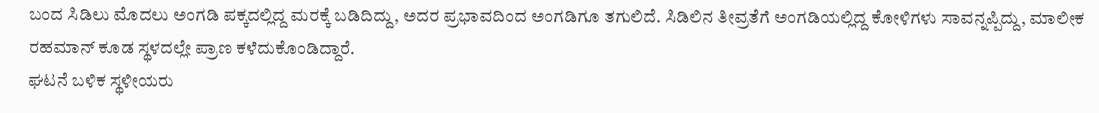ಬಂದ ಸಿಡಿಲು ಮೊದಲು ಅಂಗಡಿ ಪಕ್ಕದಲ್ಲಿದ್ದ ಮರಕ್ಕೆ ಬಡಿದಿದ್ದು, ಅದರ ಪ್ರಭಾವದಿಂದ ಅಂಗಡಿಗೂ ತಗುಲಿದೆ. ಸಿಡಿಲಿನ ತೀವ್ರತೆಗೆ ಅಂಗಡಿಯಲ್ಲಿದ್ದ ಕೋಳಿಗಳು ಸಾವನ್ನಪ್ಪಿದ್ದು, ಮಾಲೀಕ ರಹಮಾನ್ ಕೂಡ ಸ್ಥಳದಲ್ಲೇ ಪ್ರಾಣ ಕಳೆದುಕೊಂಡಿದ್ದಾರೆ.
ಘಟನೆ ಬಳಿಕ ಸ್ಥಳೀಯರು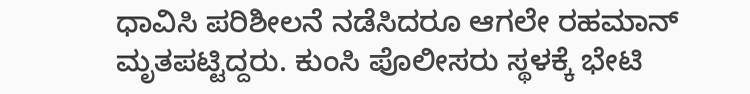ಧಾವಿಸಿ ಪರಿಶೀಲನೆ ನಡೆಸಿದರೂ ಆಗಲೇ ರಹಮಾನ್ ಮೃತಪಟ್ಟಿದ್ದರು. ಕುಂಸಿ ಪೊಲೀಸರು ಸ್ಥಳಕ್ಕೆ ಭೇಟಿ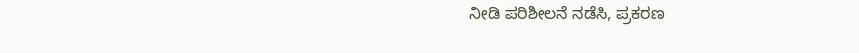ನೀಡಿ ಪರಿಶೀಲನೆ ನಡೆಸಿ, ಪ್ರಕರಣ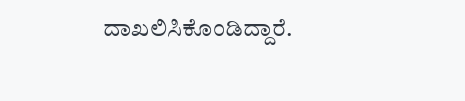ದಾಖಲಿಸಿಕೊಂಡಿದ್ದಾರೆ.